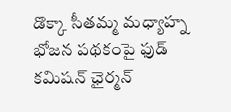డొక్కా సీతమ్మ మధ్యాహ్న భోజన పథకంపై ఫుడ్ కమిషన్ ఛైర్మన్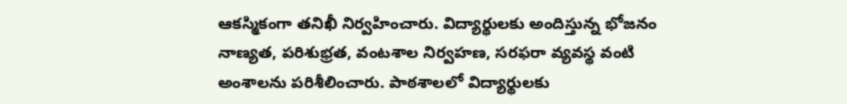ఆకస్మికంగా తనిఖీ నిర్వహించారు. విద్యార్థులకు అందిస్తున్న భోజనం నాణ్యత, పరిశుభ్రత, వంటశాల నిర్వహణ, సరఫరా వ్యవస్థ వంటి అంశాలను పరిశీలించారు. పాఠశాలలో విద్యార్థులకు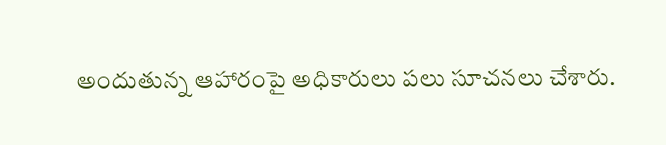అందుతున్న ఆహారంపై అధికారులు పలు సూచనలు చేశారు.